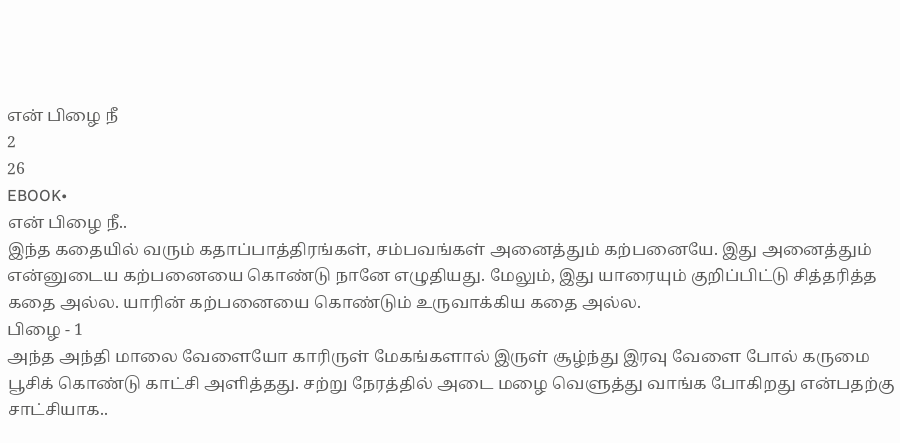என் பிழை நீ
2
26
EBOOK•
என் பிழை நீ..
இந்த கதையில் வரும் கதாப்பாத்திரங்கள், சம்பவங்கள் அனைத்தும் கற்பனையே. இது அனைத்தும் என்னுடைய கற்பனையை கொண்டு நானே எழுதியது. மேலும், இது யாரையும் குறிப்பிட்டு சித்தரித்த கதை அல்ல. யாரின் கற்பனையை கொண்டும் உருவாக்கிய கதை அல்ல.
பிழை - 1
அந்த அந்தி மாலை வேளையோ காரிருள் மேகங்களால் இருள் சூழ்ந்து இரவு வேளை போல் கருமை பூசிக் கொண்டு காட்சி அளித்தது. சற்று நேரத்தில் அடை மழை வெளுத்து வாங்க போகிறது என்பதற்கு சாட்சியாக..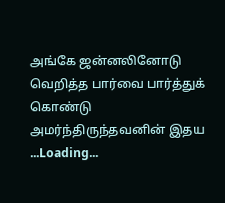அங்கே ஜன்னலினோடு வெறித்த பார்வை பார்த்துக் கொண்டு அமர்ந்திருந்தவனின் இதய
...Loading...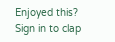Enjoyed this?
Sign in to clap